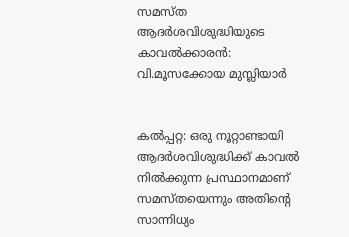സമസ്ത ആദര്‍ശവിശുദ്ധിയുടെ കാവല്‍ക്കാരന്‍: വി.മൂസക്കോയ മുസ്ലിയാര്‍


കല്‍പ്പറ്റ: ഒരു നൂറ്റാണ്ടായി ആദര്‍ശവിശുദ്ധിക്ക് കാവല്‍ നില്‍ക്കുന്ന പ്രസ്ഥാനമാണ് സമസ്തയെന്നും അതിന്റെ സാന്നിധ്യം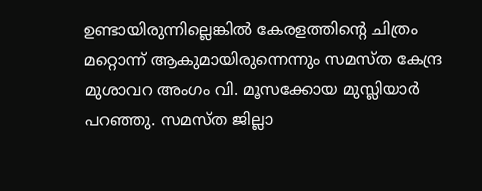ഉണ്ടായിരുന്നില്ലെങ്കില്‍ കേരളത്തിന്റെ ചിത്രം മറ്റൊന്ന് ആകുമായിരുന്നെന്നും സമസ്ത കേന്ദ്ര മുശാവറ അംഗം വി. മൂസക്കോയ മുസ്ലിയാര്‍ പറഞ്ഞു. സമസ്ത ജില്ലാ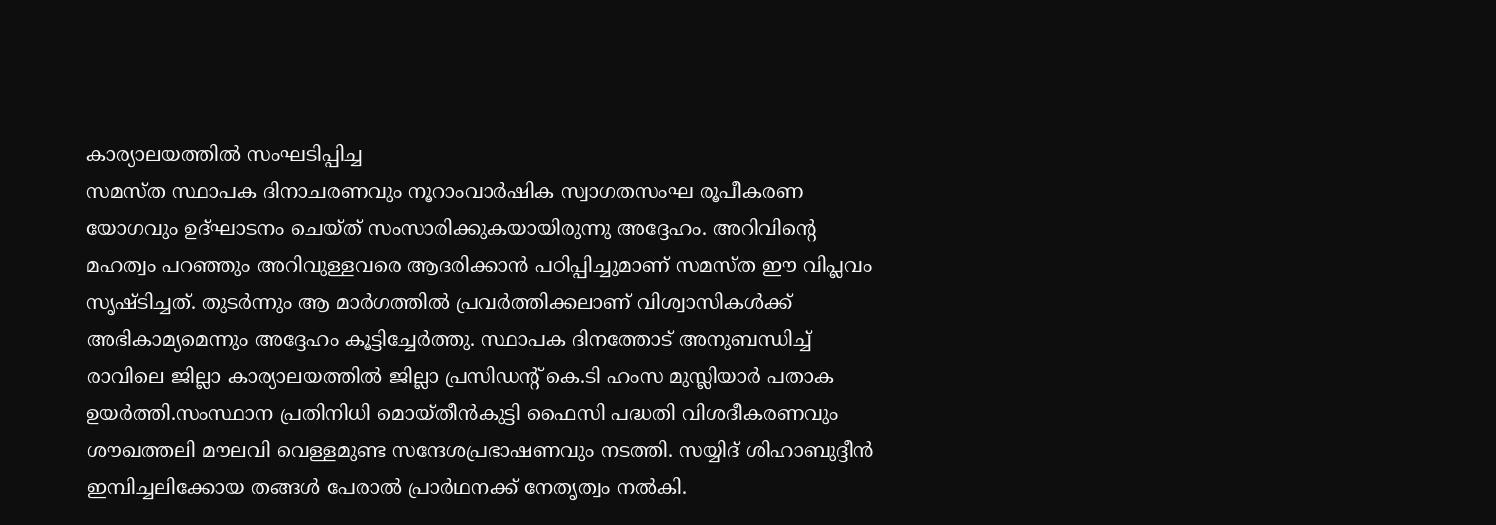കാര്യാലയത്തില്‍ സംഘടിപ്പിച്ച
സമസ്ത സ്ഥാപക ദിനാചരണവും നൂറാംവാര്‍ഷിക സ്വാഗതസംഘ രൂപീകരണ യോഗവും ഉദ്ഘാടനം ചെയ്ത് സംസാരിക്കുകയായിരുന്നു അദ്ദേഹം. അറിവിന്റെ മഹത്വം പറഞ്ഞും അറിവുള്ളവരെ ആദരിക്കാന്‍ പഠിപ്പിച്ചുമാണ് സമസ്ത ഈ വിപ്ലവം സൃഷ്ടിച്ചത്. തുടര്‍ന്നും ആ മാര്‍ഗത്തില്‍ പ്രവര്‍ത്തിക്കലാണ് വിശ്വാസികള്‍ക്ക് അഭികാമ്യമെന്നും അദ്ദേഹം കൂട്ടിച്ചേര്‍ത്തു. സ്ഥാപക ദിനത്തോട് അനുബന്ധിച്ച് രാവിലെ ജില്ലാ കാര്യാലയത്തില്‍ ജില്ലാ പ്രസിഡന്റ് കെ.ടി ഹംസ മുസ്ലിയാര്‍ പതാക ഉയര്‍ത്തി.സംസ്ഥാന പ്രതിനിധി മൊയ്തീന്‍കുട്ടി ഫൈസി പദ്ധതി വിശദീകരണവും ശൗഖത്തലി മൗലവി വെള്ളമുണ്ട സന്ദേശപ്രഭാഷണവും നടത്തി. സയ്യിദ് ശിഹാബുദ്ദീന്‍ ഇമ്പിച്ചലിക്കോയ തങ്ങള്‍ പേരാല്‍ പ്രാര്‍ഥനക്ക് നേതൃത്വം നല്‍കി.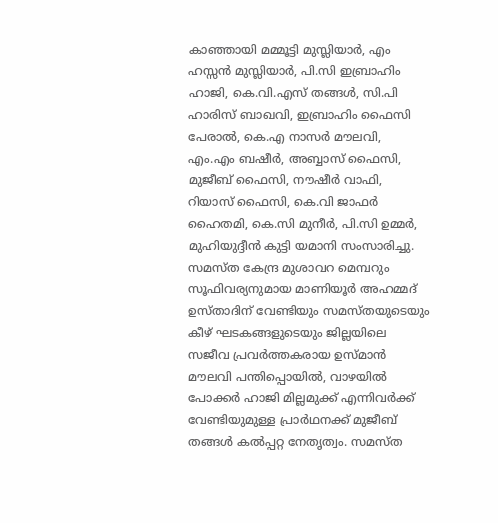കാഞ്ഞായി മമ്മൂട്ടി മുസ്ലിയാര്‍, എം ഹസ്സന്‍ മുസ്ലിയാര്‍, പി.സി ഇബ്രാഹിം ഹാജി, കെ.വി.എസ് തങ്ങള്‍, സി.പി ഹാരിസ് ബാഖവി, ഇബ്രാഹിം ഫൈസി പേരാല്‍, കെ.എ നാസര്‍ മൗലവി, എം.എം ബഷീര്‍, അബ്ബാസ് ഫൈസി, മുജീബ് ഫൈസി, നൗഷീര്‍ വാഫി, റിയാസ് ഫൈസി, കെ.വി ജാഫര്‍ ഹൈതമി, കെ.സി മുനീര്‍, പി.സി ഉമ്മര്‍, മുഹിയുദ്ദീന്‍ കുട്ടി യമാനി സംസാരിച്ചു. സമസ്ത കേന്ദ്ര മുശാവറ മെമ്പറും സൂഫിവര്യനുമായ മാണിയൂര്‍ അഹമ്മദ് ഉസ്താദിന് വേണ്ടിയും സമസ്തയുടെയും കീഴ് ഘടകങ്ങളുടെയും ജില്ലയിലെ സജീവ പ്രവര്‍ത്തകരായ ഉസ്മാന്‍ മൗലവി പന്തിപ്പൊയില്‍, വാഴയില്‍ പോക്കര്‍ ഹാജി മില്ലമുക്ക് എന്നിവര്‍ക്ക് വേണ്ടിയുമുള്ള പ്രാര്‍ഥനക്ക് മുജീബ് തങ്ങള്‍ കല്‍പ്പറ്റ നേതൃത്വം. സമസ്ത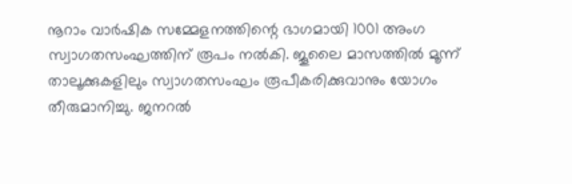നൂറാം വാര്‍ഷിക സമ്മേളനത്തിന്റെ ഭാഗമായി 1001 അംഗ സ്വാഗതസംഘത്തിന് രൂപം നല്‍കി. ജൂലൈ മാസത്തില്‍ മൂന്ന് താലൂക്കുകളിലും സ്വാഗതസംഘം രൂപീകരിക്കുവാനും യോഗം തീരുമാനിച്ചു. ജനറല്‍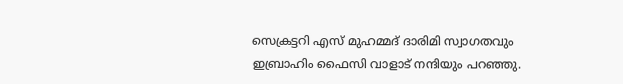സെക്രട്ടറി എസ് മുഹമ്മദ് ദാരിമി സ്വാഗതവും ഇബ്രാഹിം ഫൈസി വാളാട് നന്ദിയും പറഞ്ഞു.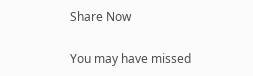Share Now

You may have missed